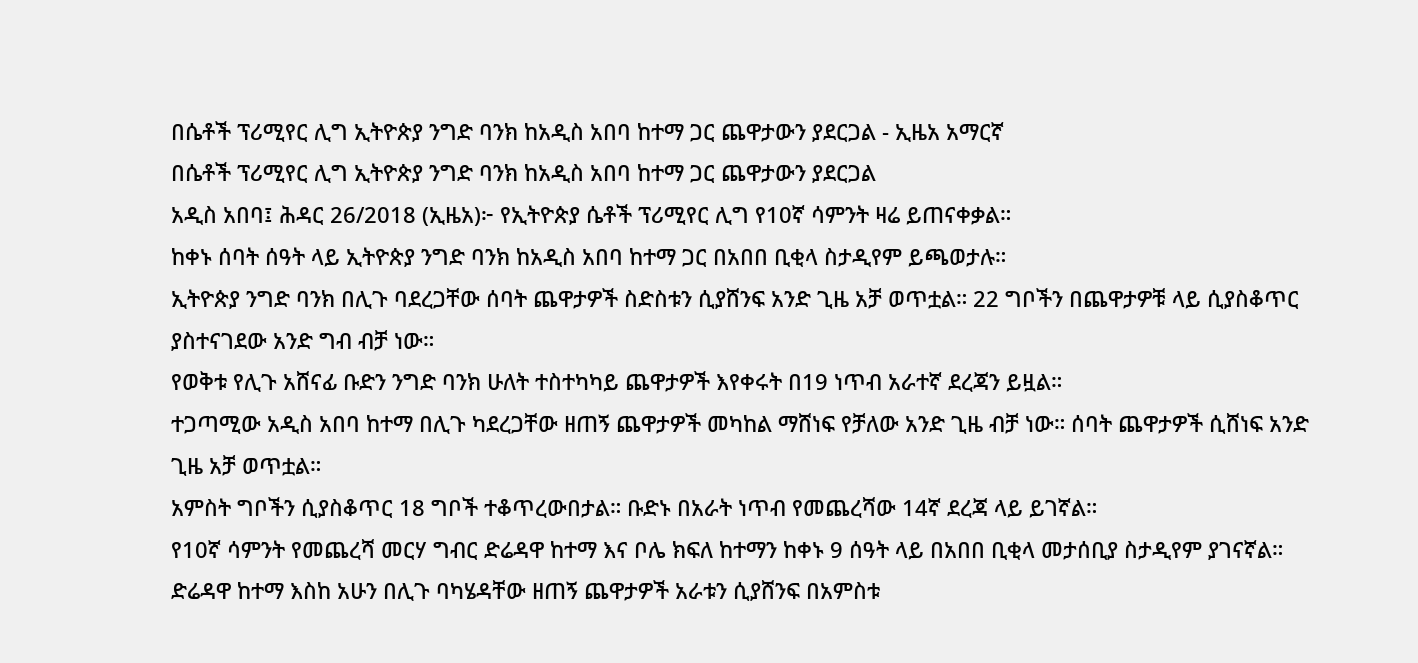በሴቶች ፕሪሚየር ሊግ ኢትዮጵያ ንግድ ባንክ ከአዲስ አበባ ከተማ ጋር ጨዋታውን ያደርጋል - ኢዜአ አማርኛ
በሴቶች ፕሪሚየር ሊግ ኢትዮጵያ ንግድ ባንክ ከአዲስ አበባ ከተማ ጋር ጨዋታውን ያደርጋል
አዲስ አበባ፤ ሕዳር 26/2018 (ኢዜአ)፦ የኢትዮጵያ ሴቶች ፕሪሚየር ሊግ የ10ኛ ሳምንት ዛሬ ይጠናቀቃል።
ከቀኑ ሰባት ሰዓት ላይ ኢትዮጵያ ንግድ ባንክ ከአዲስ አበባ ከተማ ጋር በአበበ ቢቂላ ስታዲየም ይጫወታሉ።
ኢትዮጵያ ንግድ ባንክ በሊጉ ባደረጋቸው ሰባት ጨዋታዎች ስድስቱን ሲያሸንፍ አንድ ጊዜ አቻ ወጥቷል። 22 ግቦችን በጨዋታዎቹ ላይ ሲያስቆጥር ያስተናገደው አንድ ግብ ብቻ ነው።
የወቅቱ የሊጉ አሸናፊ ቡድን ንግድ ባንክ ሁለት ተስተካካይ ጨዋታዎች እየቀሩት በ19 ነጥብ አራተኛ ደረጃን ይዟል።
ተጋጣሚው አዲስ አበባ ከተማ በሊጉ ካደረጋቸው ዘጠኝ ጨዋታዎች መካከል ማሸነፍ የቻለው አንድ ጊዜ ብቻ ነው። ሰባት ጨዋታዎች ሲሸነፍ አንድ ጊዜ አቻ ወጥቷል።
አምስት ግቦችን ሲያስቆጥር 18 ግቦች ተቆጥረውበታል። ቡድኑ በአራት ነጥብ የመጨረሻው 14ኛ ደረጃ ላይ ይገኛል።
የ10ኛ ሳምንት የመጨረሻ መርሃ ግብር ድሬዳዋ ከተማ እና ቦሌ ክፍለ ከተማን ከቀኑ 9 ሰዓት ላይ በአበበ ቢቂላ መታሰቢያ ስታዲየም ያገናኛል።
ድሬዳዋ ከተማ እስከ አሁን በሊጉ ባካሄዳቸው ዘጠኝ ጨዋታዎች አራቱን ሲያሸንፍ በአምስቱ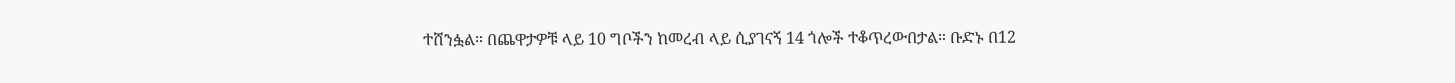ተሸንፏል። በጨዋታዎቹ ላይ 10 ግቦችን ከመረብ ላይ ሲያገናኝ 14 ጎሎች ተቆጥረውበታል። ቡድኑ በ12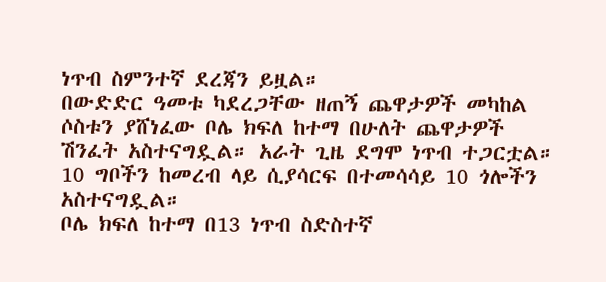ነጥብ ስምንተኛ ደረጃን ይዟል።
በውድድር ዓመቱ ካደረጋቸው ዘጠኝ ጨዋታዎች መካከል ሶስቱን ያሸነፈው ቦሌ ክፍለ ከተማ በሁለት ጨዋታዎች ሽንፈት አስተናግዷል። አራት ጊዜ ደግሞ ነጥብ ተጋርቷል። 10 ግቦችን ከመረብ ላይ ሲያሳርፍ በተመሳሳይ 10 ጎሎችን አስተናግዷል።
ቦሌ ክፍለ ከተማ በ13 ነጥብ ስድስተኛ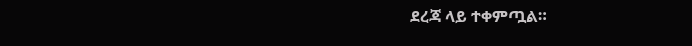ደረጃ ላይ ተቀምጧል።